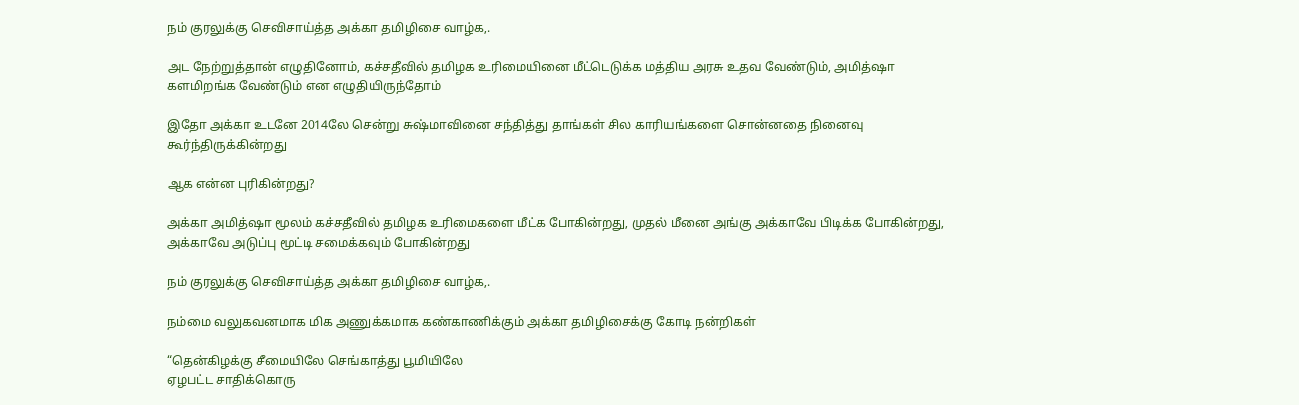நம் குரலுக்கு செவிசாய்த்த அக்கா தமிழிசை வாழ்க,.

அட நேற்றுத்தான் எழுதினோம், கச்சதீவில் தமிழக உரிமையினை மீட்டெடுக்க மத்திய அரசு உதவ வேண்டும், அமித்ஷா களமிறங்க வேண்டும் என எழுதியிருந்தோம்

இதோ அக்கா உடனே 2014லே சென்று சுஷ்மாவினை சந்தித்து தாங்கள் சில காரியங்களை சொன்னதை நினைவு கூர்ந்திருக்கின்றது

ஆக என்ன புரிகின்றது?

அக்கா அமித்ஷா மூலம் கச்சதீவில் தமிழக உரிமைகளை மீட்க போகின்றது, முதல் மீனை அங்கு அக்காவே பிடிக்க போகின்றது, அக்காவே அடுப்பு மூட்டி சமைக்கவும் போகின்றது

நம் குரலுக்கு செவிசாய்த்த அக்கா தமிழிசை வாழ்க,.

நம்மை வலுகவனமாக மிக அணுக்கமாக கண்காணிக்கும் அக்கா தமிழிசைக்கு கோடி நன்றிகள்

“தென்கிழக்கு சீமையிலே செங்காத்து பூமியிலே
ஏழபட்ட சாதிக்கொரு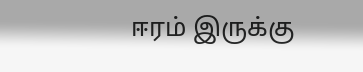ஈரம் இருக்கு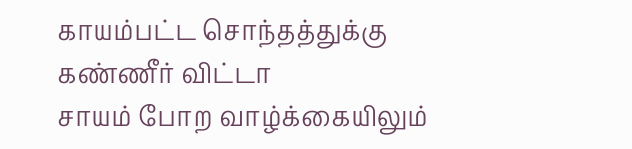காயம்பட்ட சொந்தத்துக்கு கண்ணீர் விட்டா
சாயம் போற வாழ்க்கையிலும்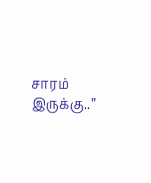சாரம் இருக்கு..”